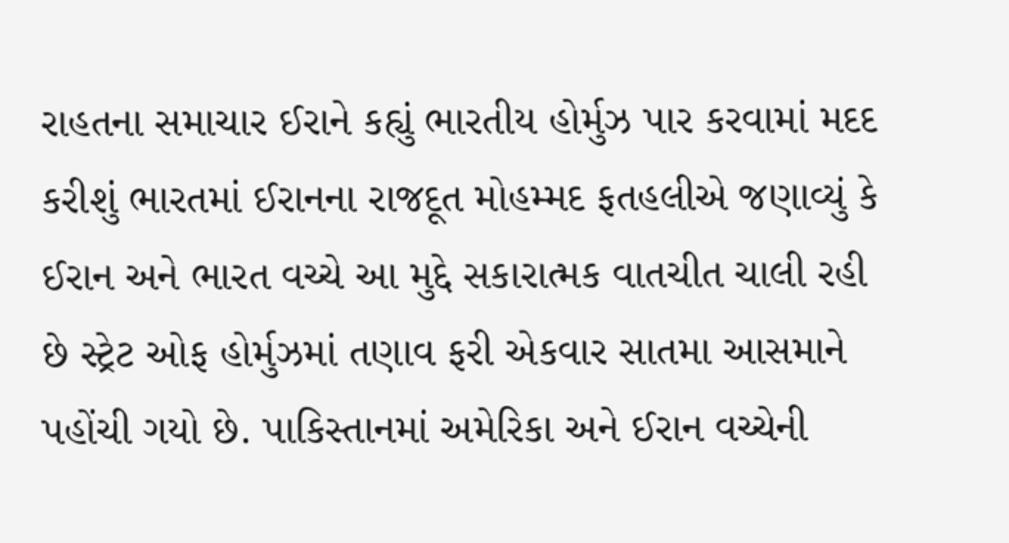રાહતના સમાચાર ઈરાને કહ્યું ભારતીય હોર્મુઝ પાર કરવામાં મદદ કરીશું ભારતમાં ઈરાનના રાજદૂત મોહમ્મદ ફતહલીએ જણાવ્યું કે ઈરાન અને ભારત વચ્ચે આ મુદ્દે સકારાત્મક વાતચીત ચાલી રહી છે સ્ટ્રેટ ઓફ હોર્મુઝમાં તણાવ ફરી એકવાર સાતમા આસમાને પહોંચી ગયો છે. પાકિસ્તાનમાં અમેરિકા અને ઈરાન વચ્ચેની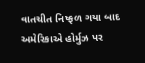વાતચીત નિષ્ફળ ગયા બાદ અમેરિકાએ હોર્મુઝ પર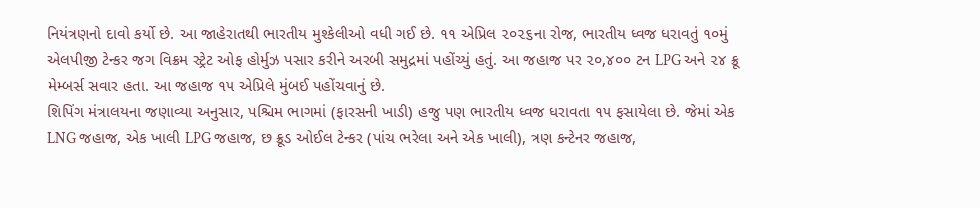નિયંત્રણનો દાવો કર્યો છે. આ જાહેરાતથી ભારતીય મુશ્કેલીઓ વધી ગઈ છે. ૧૧ એપ્રિલ ૨૦૨૬ના રોજ, ભારતીય ધ્વજ ધરાવતું ૧૦મું એલપીજી ટેન્કર જગ વિક્રમ સ્ટ્રેટ ઓફ હોર્મુઝ પસાર કરીને અરબી સમુદ્રમાં પહોંચ્યું હતું. આ જહાજ પર ૨૦,૪૦૦ ટન LPG અને ૨૪ ક્રૂ મેમ્બર્સ સવાર હતા. આ જહાજ ૧૫ એપ્રિલે મુંબઈ પહોંચવાનું છે.
શિપિંગ મંત્રાલયના જણાવ્યા અનુસાર, પશ્ચિમ ભાગમાં (ફારસની ખાડી) હજુ પણ ભારતીય ધ્વજ ધરાવતા ૧૫ ફસાયેલા છે. જેમાં એક LNG જહાજ, એક ખાલી LPG જહાજ, છ ક્રૂડ ઓઈલ ટેન્કર (પાંચ ભરેલા અને એક ખાલી), ત્રણ કન્ટેનર જહાજ,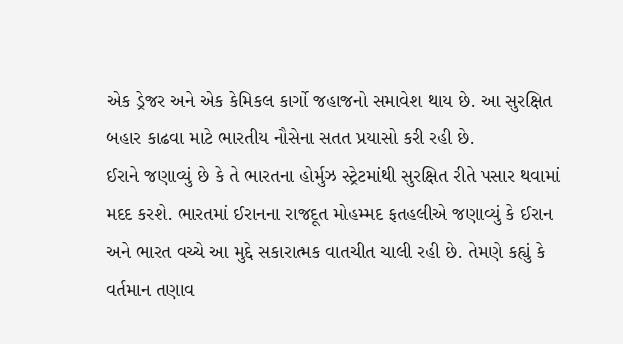એક ડ્રેજર અને એક કેમિકલ કાર્ગો જહાજનો સમાવેશ થાય છે. આ સુરક્ષિત બહાર કાઢવા માટે ભારતીય નૌસેના સતત પ્રયાસો કરી રહી છે.
ઈરાને જણાવ્યું છે કે તે ભારતના હોર્મુઝ સ્ટ્રેટમાંથી સુરક્ષિત રીતે પસાર થવામાં મદદ કરશે. ભારતમાં ઈરાનના રાજદૂત મોહમ્મદ ફતહલીએ જણાવ્યું કે ઈરાન અને ભારત વચ્ચે આ મુદ્દે સકારાત્મક વાતચીત ચાલી રહી છે. તેમણે કહ્યું કે વર્તમાન તણાવ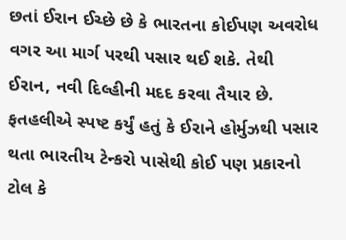છતાં ઈરાન ઈચ્છે છે કે ભારતના કોઈપણ અવરોધ વગર આ માર્ગ પરથી પસાર થઈ શકે. તેથી ઈરાન, નવી દિલ્હીની મદદ કરવા તૈયાર છે.
ફતહલીએ સ્પષ્ટ કર્યું હતું કે ઈરાને હોર્મુઝથી પસાર થતા ભારતીય ટેન્કરો પાસેથી કોઈ પણ પ્રકારનો ટોલ કે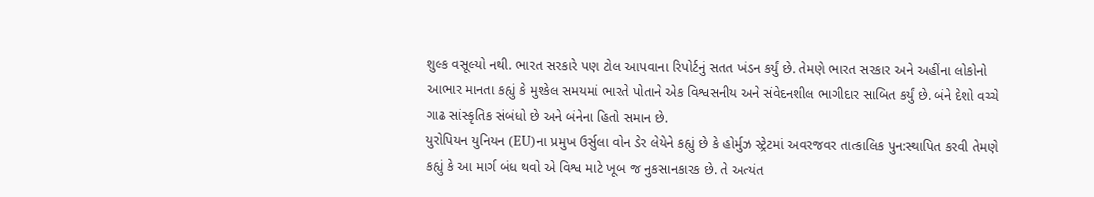શુલ્ક વસૂલ્યો નથી. ભારત સરકારે પણ ટોલ આપવાના રિપોર્ટનું સતત ખંડન કર્યું છે. તેમણે ભારત સરકાર અને અહીંના લોકોનો આભાર માનતા કહ્યું કે મુશ્કેલ સમયમાં ભારતે પોતાને એક વિશ્વસનીય અને સંવેદનશીલ ભાગીદાર સાબિત કર્યું છે. બંને દેશો વચ્ચે ગાઢ સાંસ્કૃતિક સંબંધો છે અને બંનેના હિતો સમાન છે.
યુરોપિયન યુનિયન (EU)ના પ્રમુખ ઉર્સુલા વોન ડેર લેયેને કહ્યું છે કે હોર્મુઝ સ્ટ્રેટમાં અવરજવર તાત્કાલિક પુન:સ્થાપિત કરવી તેમણે કહ્યું કે આ માર્ગ બંધ થવો એ વિશ્વ માટે ખૂબ જ નુકસાનકારક છે. તે અત્યંત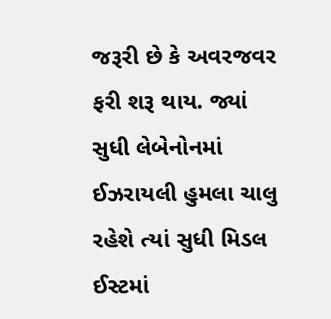જરૂરી છે કે અવરજવર ફરી શરૂ થાય. જ્યાં સુધી લેબેનોનમાં ઈઝરાયલી હુમલા ચાલુ રહેશે ત્યાં સુધી મિડલ ઈસ્ટમાં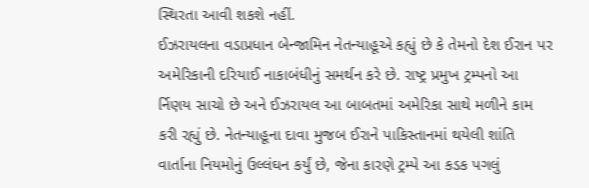સ્થિરતા આવી શકશે નહીં.
ઈઝરાયલના વડાપ્રધાન બેન્જામિન નેતન્યાહૂએ કહ્યું છે કે તેમનો દેશ ઈરાન પર અમેરિકાની દરિયાઈ નાકાબંધીનું સમર્થન કરે છે. રાષ્ટ્ર પ્રમુખ ટ્રમ્પનો આ ર્નિણય સાચો છે અને ઈઝરાયલ આ બાબતમાં અમેરિકા સાથે મળીને કામ કરી રહ્યું છે. નેતન્યાહૂના દાવા મુજબ ઈરાને પાકિસ્તાનમાં થયેલી શાંતિ વાર્તાના નિયમોનું ઉલ્લંઘન કર્યું છે, જેના કારણે ટ્રમ્પે આ કડક પગલું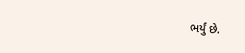ભર્યું છે.